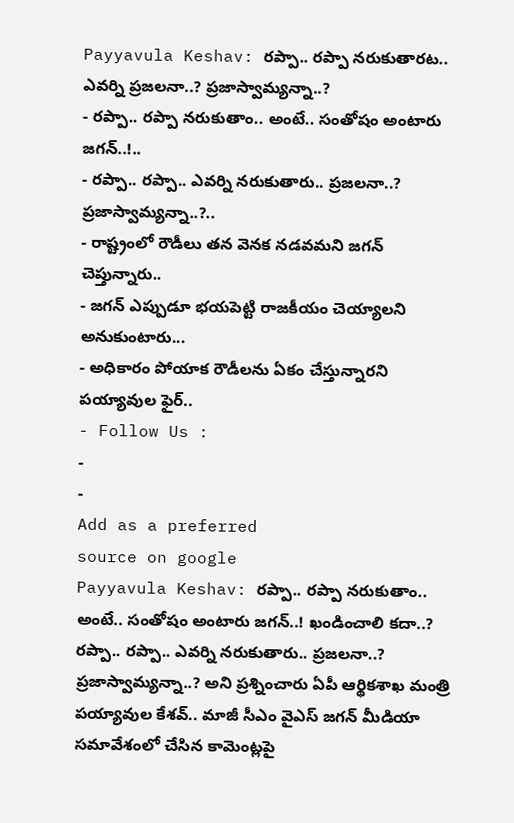Payyavula Keshav: రప్పా.. రప్పా నరుకుతారట.. ఎవర్ని ప్రజలనా..? ప్రజాస్వామ్యన్నా..?
- రప్పా.. రప్పా నరుకుతాం.. అంటే.. సంతోషం అంటారు జగన్..!..
- రప్పా.. రప్పా.. ఎవర్ని నరుకుతారు.. ప్రజలనా..? ప్రజాస్వామ్యన్నా..?..
- రాష్ట్రంలో రౌడీలు తన వెనక నడవమని జగన్ చెప్తున్నారు..
- జగన్ ఎప్పుడూ భయపెట్టి రాజకీయం చెయ్యాలని అనుకుంటారు...
- అధికారం పోయాక రౌడీలను ఏకం చేస్తున్నారని పయ్యావుల ఫైర్..
- Follow Us :
-
-
Add as a preferred
source on google
Payyavula Keshav: రప్పా.. రప్పా నరుకుతాం.. అంటే.. సంతోషం అంటారు జగన్..! ఖండించాలి కదా..? రప్పా.. రప్పా.. ఎవర్ని నరుకుతారు.. ప్రజలనా..? ప్రజాస్వామ్యన్నా..? అని ప్రశ్నించారు ఏపీ ఆర్థికశాఖ మంత్రి పయ్యావుల కేశవ్.. మాజీ సీఎం వైఎస్ జగన్ మీడియా సమావేశంలో చేసిన కామెంట్లపై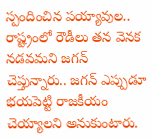స్పందించిన పయ్యావుల.. రాష్ట్రంలో రౌడీలు తన వెనక నడవమని జగన్ చెప్తున్నారు.. జగన్ ఎప్పుడూ భయపెట్టి రాజకీయం చెయ్యాలని అనుకుంటారు.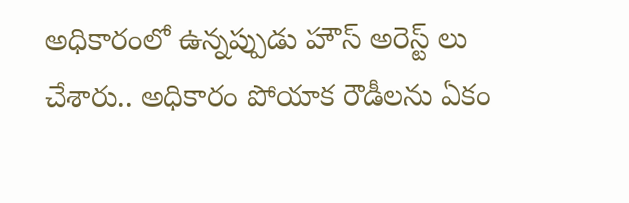అధికారంలో ఉన్నప్పుడు హౌస్ అరెస్ట్ లు చేశారు.. అధికారం పోయాక రౌడీలను ఏకం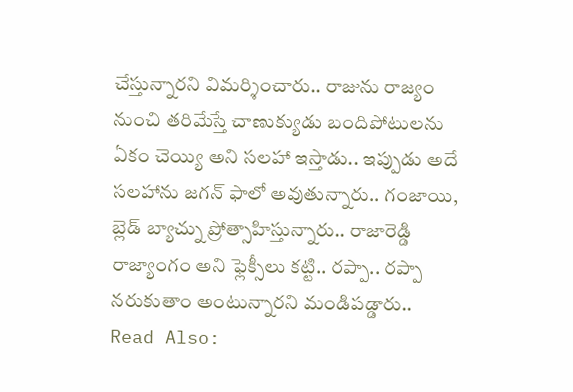చేస్తున్నారని విమర్శించారు.. రాజును రాజ్యం నుంచి తరిమేస్తే చాణుక్యుడు బందిపోటులను ఏకం చెయ్యి అని సలహా ఇస్తాడు.. ఇప్పుడు అదే సలహాను జగన్ ఫాలో అవుతున్నారు.. గంజాయి, బ్లెడ్ బ్యాచ్ను ప్రోత్సాహిస్తున్నారు.. రాజారెడ్డి రాజ్యాంగం అని ఫ్లెక్సీలు కట్టి.. రప్పా.. రప్పా నరుకుతాం అంటున్నారని మండిపడ్డారు..
Read Also: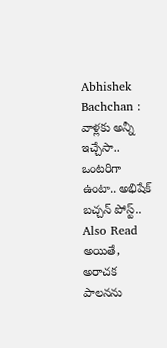Abhishek Bachchan : వాళ్లకు అన్నీ ఇచ్చేసా.. ఒంటరిగా ఉంటా.. అభిషేక్ బచ్చన్ పోస్ట్..
Also Read
అయితే, అరాచక పాలనను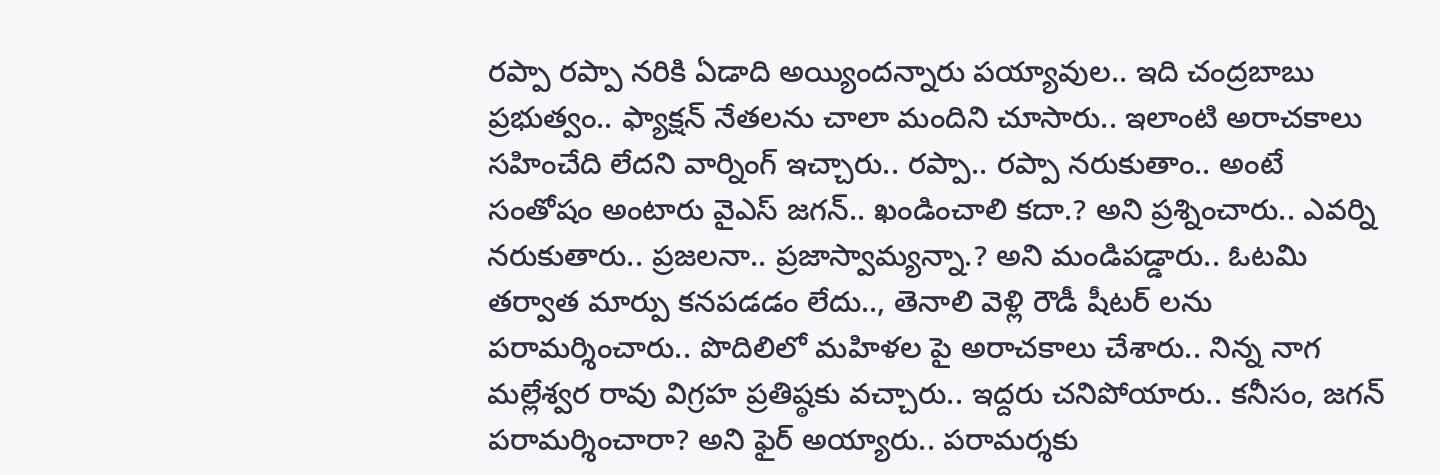రప్పా రప్పా నరికి ఏడాది అయ్యిందన్నారు పయ్యావుల.. ఇది చంద్రబాబు ప్రభుత్వం.. ఫ్యాక్షన్ నేతలను చాలా మందిని చూసారు.. ఇలాంటి అరాచకాలు సహించేది లేదని వార్నింగ్ ఇచ్చారు.. రప్పా.. రప్పా నరుకుతాం.. అంటే సంతోషం అంటారు వైఎస్ జగన్.. ఖండించాలి కదా.? అని ప్రశ్నించారు.. ఎవర్ని నరుకుతారు.. ప్రజలనా.. ప్రజాస్వామ్యన్నా.? అని మండిపడ్డారు.. ఓటమి తర్వాత మార్పు కనపడడం లేదు.., తెనాలి వెళ్లి రౌడీ షీటర్ లను పరామర్శించారు.. పొదిలిలో మహిళల పై అరాచకాలు చేశారు.. నిన్న నాగ మల్లేశ్వర రావు విగ్రహ ప్రతిష్ఠకు వచ్చారు.. ఇద్దరు చనిపోయారు.. కనీసం, జగన్ పరామర్శించారా? అని ఫైర్ అయ్యారు.. పరామర్శకు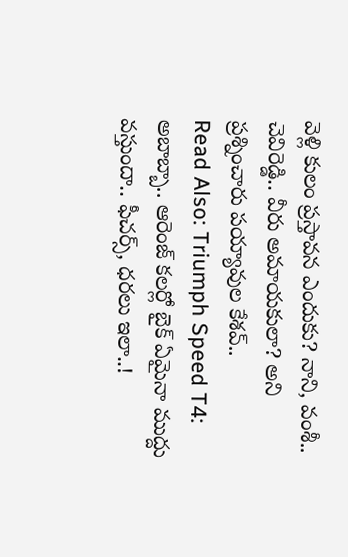వెళ్లి కులం ప్రస్తావన ఎందుకు? నాని, వంశీ.. చెవిరెడ్డి.. వీరు అమాయకులా? అని ప్రశ్నించారు పయ్యావుల కేశవ్..
Read Also: Triumph Speed T4: అబాబ్బా.. ఆరెంజ్ కలర్లో బైక్ ఏమైనా ముద్దు వస్తుందా.. ఫీచర్స్, ధరలు ఇలా..!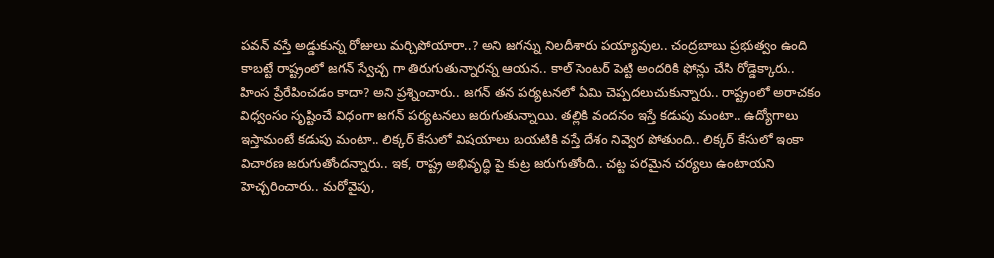పవన్ వస్తే అడ్డుకున్న రోజులు మర్చిపోయారా..? అని జగన్ను నిలదీశారు పయ్యావుల.. చంద్రబాబు ప్రభుత్వం ఉంది కాబట్టే రాష్ట్రంలో జగన్ స్వేచ్చ గా తిరుగుతున్నారన్న ఆయన.. కాల్ సెంటర్ పెట్టి అందరికి ఫోన్లు చేసి రోడ్డెక్కారు.. హింస ప్రేరేపించడం కాదా? అని ప్రశ్నించారు.. జగన్ తన పర్యటనలో ఏమి చెప్పదలుచుకున్నారు.. రాష్ట్రంలో అరాచకం విధ్వంసం సృష్టించే విధంగా జగన్ పర్యటనలు జరుగుతున్నాయి. తల్లికి వందనం ఇస్తే కడుపు మంటా.. ఉద్యోగాలు ఇస్తామంటే కడుపు మంటా.. లిక్కర్ కేసులో విషయాలు బయటికి వస్తే దేశం నివ్వెర పోతుంది.. లిక్కర్ కేసులో ఇంకా విచారణ జరుగుతోందన్నారు.. ఇక, రాష్ట్ర అభివృద్ధి పై కుట్ర జరుగుతోంది.. చట్ట పరమైన చర్యలు ఉంటాయని హెచ్చరించారు.. మరోవైపు,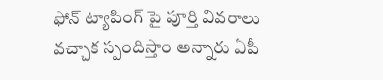ఫోన్ ట్యాపింగ్ పై పూర్తి వివరాలు వచ్చాక స్పందిస్తాం అన్నారు ఏపీ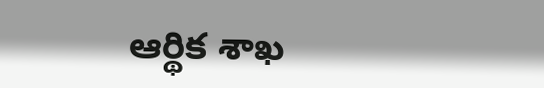ఆర్థిక శాఖ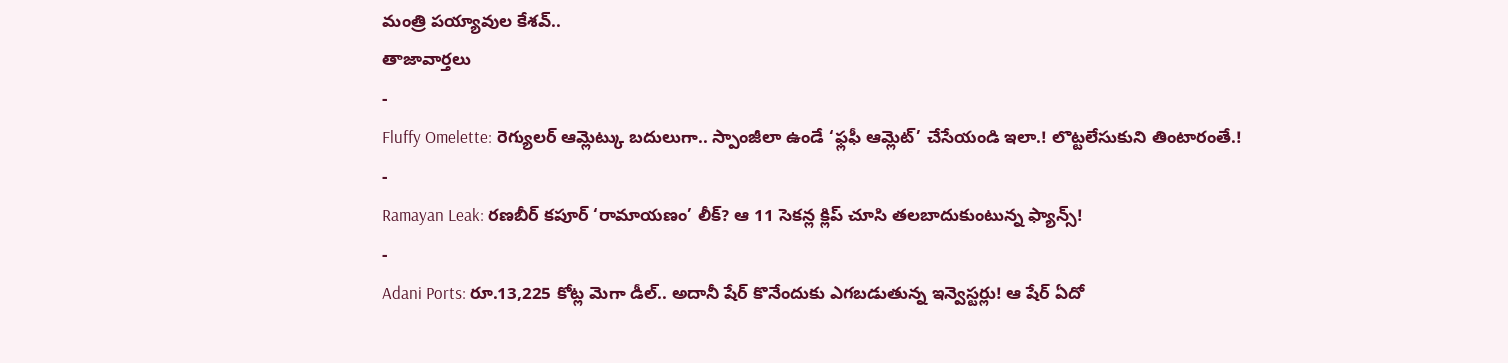మంత్రి పయ్యావుల కేశవ్..
తాజావార్తలు
-
Fluffy Omelette: రెగ్యులర్ ఆమ్లెట్కు బదులుగా.. స్పాంజీలా ఉండే ‘ఫ్లఫీ ఆమ్లెట్’ చేసేయండి ఇలా.! లొట్టలేసుకుని తింటారంతే.!
-
Ramayan Leak: రణబీర్ కపూర్ ‘రామాయణం’ లీక్? ఆ 11 సెకన్ల క్లిప్ చూసి తలబాదుకుంటున్న ఫ్యాన్స్!
-
Adani Ports: రూ.13,225 కోట్ల మెగా డీల్.. అదానీ షేర్ కొనేందుకు ఎగబడుతున్న ఇన్వెస్టర్లు! ఆ షేర్ ఏదో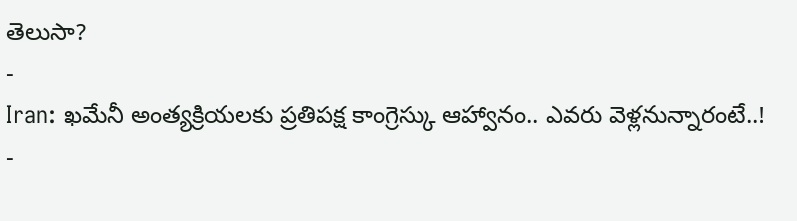తెలుసా?
-
Iran: ఖమేనీ అంత్యక్రియలకు ప్రతిపక్ష కాంగ్రెస్కు ఆహ్వానం.. ఎవరు వెళ్లనున్నారంటే..!
-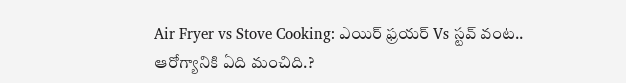Air Fryer vs Stove Cooking: ఎయిర్ ఫ్రయర్ Vs స్టవ్ వంట.. ఆరోగ్యానికి ఏది మంచిది.?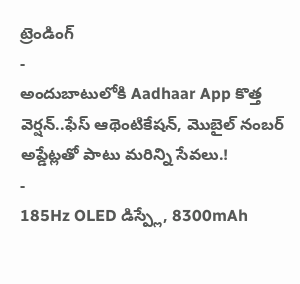ట్రెండింగ్
-
అందుబాటులోకి Aadhaar App కొత్త వెర్షన్..ఫేస్ ఆథెంటికేషన్, మొబైల్ నంబర్ అప్డేట్లతో పాటు మరిన్ని సేవలు.!
-
185Hz OLED డిస్ప్లే, 8300mAh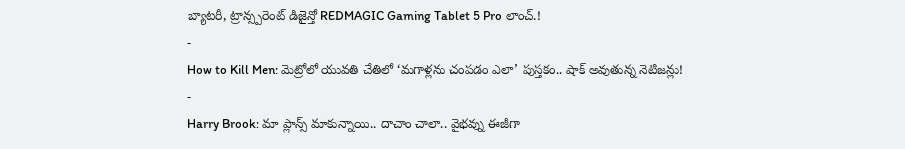బ్యాటరీ, ట్రాన్స్పరెంట్ డిజైన్తో REDMAGIC Gaming Tablet 5 Pro లాంచ్.!
-
How to Kill Men: మెట్రోలో యువతి చేతిలో ‘మగాళ్లను చంపడం ఎలా’ పుస్తకం.. షాక్ అవుతున్న నెటిజన్లు!
-
Harry Brook: మా ప్లాన్స్ మాకున్నాయి.. దాచాం చాలా.. వైభవ్ను ఈజీగా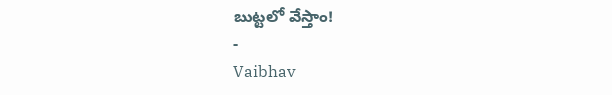బుట్టలో వేస్తాం!
-
Vaibhav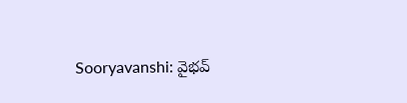Sooryavanshi: వైభవ్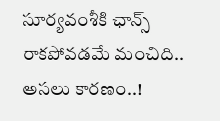సూర్యవంశీకి ఛాన్స్ రాకపోవడమే మంచిది.. అసలు కారణం..!